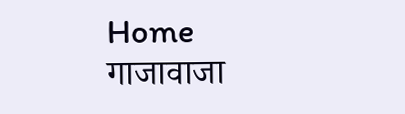Home गाजावाजा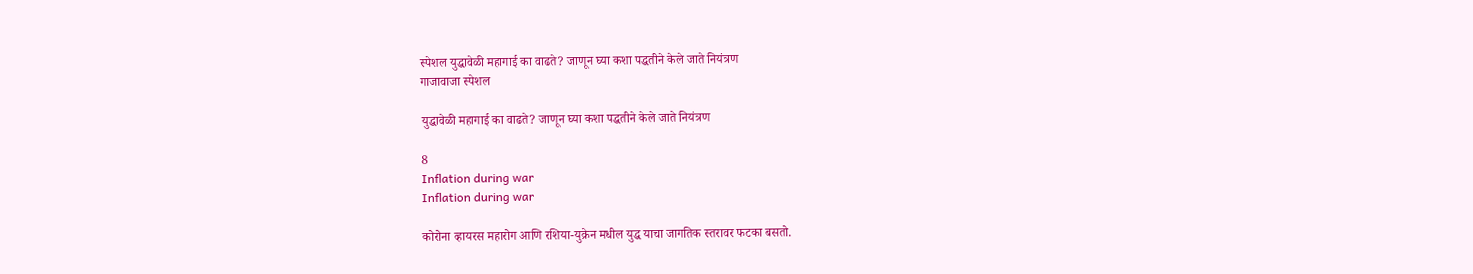स्पेशल युद्धावेळी महागाई का वाढते? जाणून घ्या कशा पद्धतीने केले जाते नियंत्रण
गाजावाजा स्पेशल

युद्धावेळी महागाई का वाढते? जाणून घ्या कशा पद्धतीने केले जाते नियंत्रण

8
Inflation during war
Inflation during war

कोरोना व्हायरस महारोग आणि रशिया-युक्रेन मधील युद्ध याचा जागतिक स्तरावर फटका बसतो.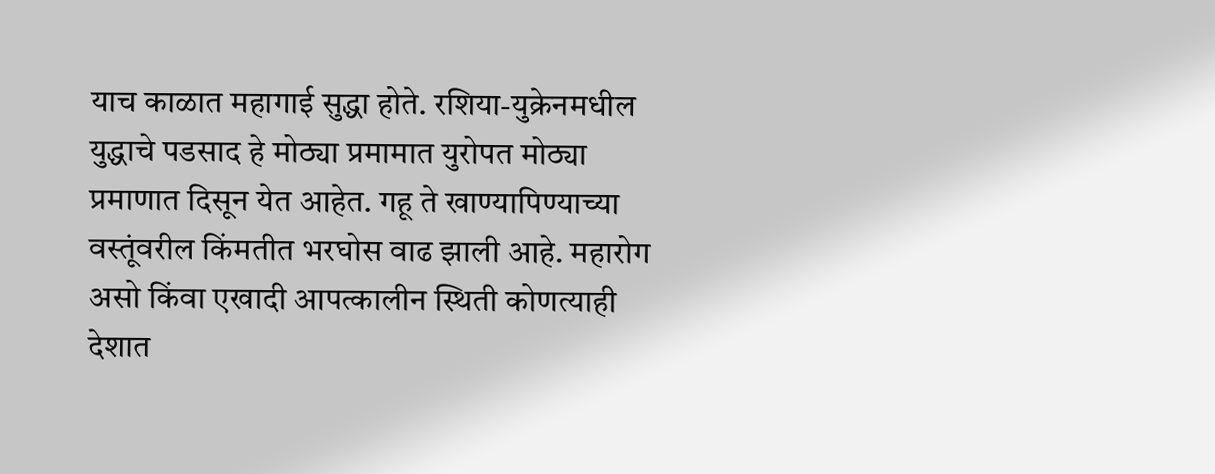याच काळात महागाई सुद्धा होते. रशिया-युक्रेनमधील युद्धाचे पडसाद हे मोठ्या प्रमामात युरोपत मोठ्या प्रमाणात दिसून येत आहेत. गहू ते खाण्यापिण्याच्या वस्तूंवरील किंमतीत भरघोस वाढ झाली आहे. महारोग असो किंवा एखादी आपत्कालीन स्थिती कोणत्याही देशात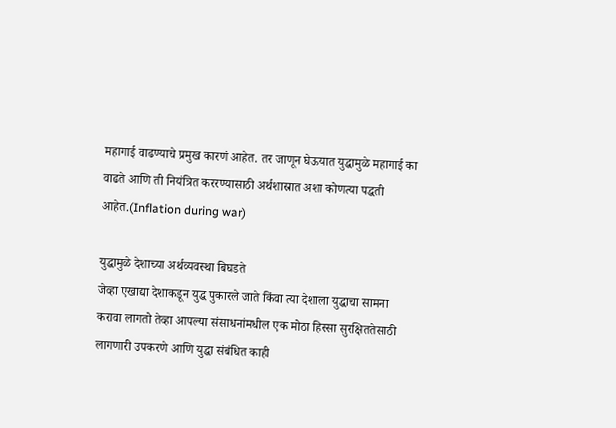महागाई वाढण्याचे प्रमुख कारणं आहेत. तर जाणून घेऊयात युद्धामुळे महागाई का वाढते आणि ती नियंत्रित कररण्यासाठी अर्थशास्रात अशा कोणत्या पद्धती आहेत.(Inflation during war)

युद्धामुळे देशाच्या अर्थव्यवस्था बिघडते
जेव्हा एखाद्या देशाकडून युद्ध पुकारले जाते किंवा त्या देशाला युद्धाचा सामना करावा लागतो तेव्हा आपल्या संसाधनांमधील एक मोठा हिस्सा सुरक्षिततेसाठी लागणारी उपकरणे आणि युद्धा संबंधित काही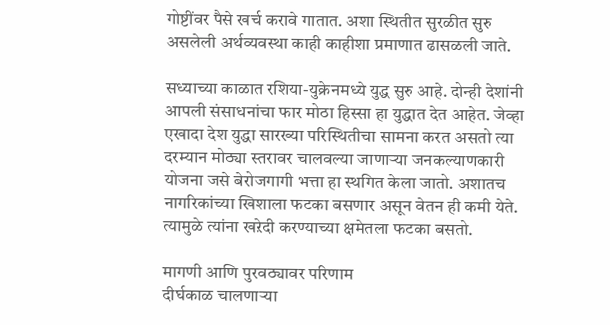गोष्टींवर पैसे खर्च करावे गातात. अशा स्थितीत सुरळीत सुरु असलेली अर्थव्यवस्था काही काहीशा प्रमाणात ढासळली जाते.

सध्याच्या काळात रशिया-युक्रेनमध्ये युद्ध सुरु आहे. दोन्ही देशांनी आपली संसाधनांचा फार मोठा हिस्सा हा युद्धात देत आहेत. जेव्हा एखादा देश युद्धा सारख्या परिस्थितीचा सामना करत असतो त्या दरम्यान मोठ्या स्तरावर चालवल्या जाणाऱ्या जनकल्याणकारी योजना जसे बेरोजगागी भत्ता हा स्थगित केला जातो. अशातच नागरिकांच्या खिशाला फटका बसणार असून वेतन ही कमी येते. त्यामुळे त्यांना खऱेदी करण्याच्या क्षमेतला फटका बसतो.

मागणी आणि पुरवठ्यावर परिणाम
दीर्घकाळ चालणाऱ्या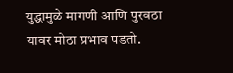युद्धामुळे मागणी आणि पुरवठा यावर मोठा प्रभाव पडतो.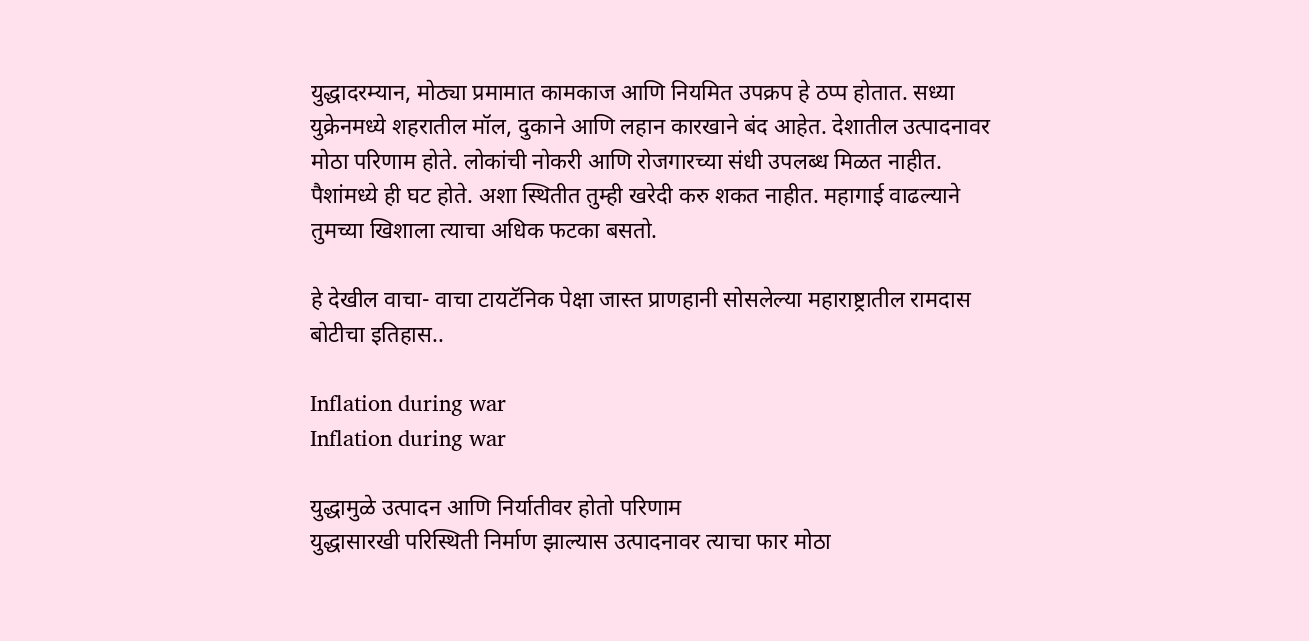युद्धादरम्यान, मोठ्या प्रमामात कामकाज आणि नियमित उपक्रप हे ठप्प होतात. सध्या युक्रेनमध्ये शहरातील मॉल, दुकाने आणि लहान कारखाने बंद आहेत. देशातील उत्पादनावर मोठा परिणाम होते. लोकांची नोकरी आणि रोजगारच्या संधी उपलब्ध मिळत नाहीत. पैशांमध्ये ही घट होते. अशा स्थितीत तुम्ही खरेदी करु शकत नाहीत. महागाई वाढल्याने तुमच्या खिशाला त्याचा अधिक फटका बसतो.

हे देखील वाचा- वाचा टायटॅनिक पेक्षा जास्त प्राणहानी सोसलेल्या महाराष्ट्रातील रामदास बोटीचा इतिहास..

Inflation during war
Inflation during war

युद्धामुळे उत्पादन आणि निर्यातीवर होतो परिणाम
युद्धासारखी परिस्थिती निर्माण झाल्यास उत्पादनावर त्याचा फार मोठा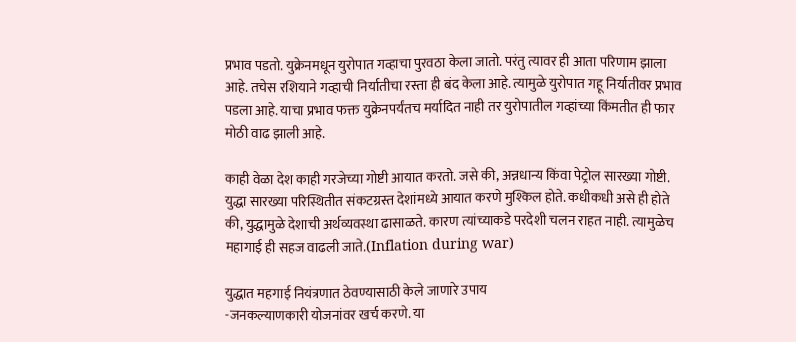प्रभाव पडतो. युक्रेनमधून युरोपात गव्हाचा पुरवठा केला जातो. परंतु त्यावर ही आता परिणाम झाला आहे. तचेस रशियाने गव्हाची निर्यातीचा रस्ता ही बंद केला आहे. त्यामुळे युरोपात गहू निर्यातीवर प्रभाव पडला आहे. याचा प्रभाव फक्त युक्रेनपर्यंतच मर्यादित नाही तर युरोपातील गव्हांच्या किंमतीत ही फार मोठी वाढ झाली आहे.

काही वेळा देश काही गरजेच्या गोष्टी आयात करतो. जसे की, अन्नधान्य किंवा पेट्रोल सारख्या गोष्टी. युद्धा सारख्या परिस्थितीत संकटग्रस्त देशांमध्ये आयात करणे मुश्किल होते. कधीकधी असे ही होते की, युद्धामुळे देशाची अर्थव्यवस्था ढासाळते. कारण त्यांच्याकडे परदेशी चलन राहत नाही. त्यामुळेच महागाई ही सहज वाढली जाते.(Inflation during war)

युद्धात महगाई नियंत्रणात ठेवण्यासाठी केले जाणारे उपाय
-जनकल्याणकारी योजनांवर खर्च करणे. या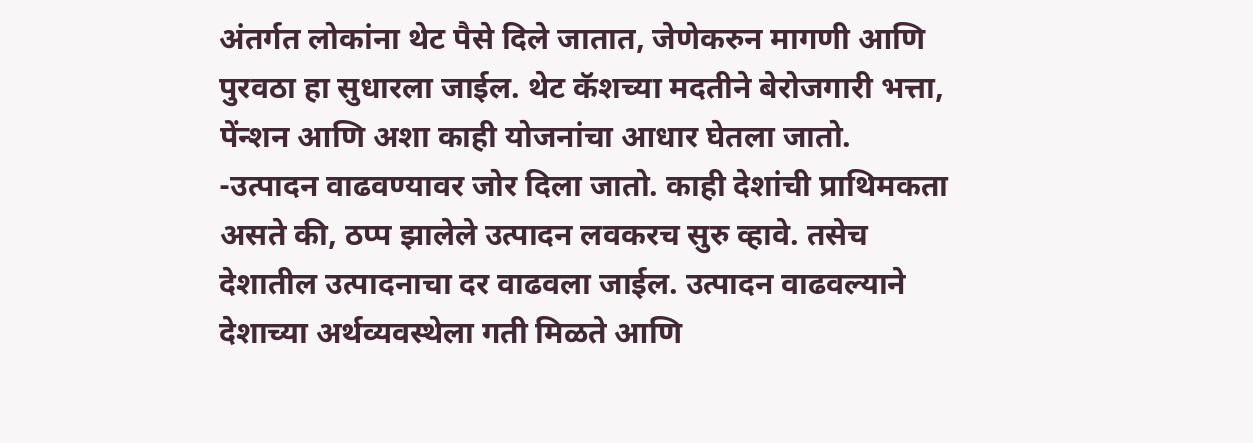अंतर्गत लोकांना थेट पैसे दिले जातात, जेणेकरुन मागणी आणि पुरवठा हा सुधारला जाईल. थेट कॅशच्या मदतीने बेरोजगारी भत्ता, पेंन्शन आणि अशा काही योजनांचा आधार घेतला जातो.
-उत्पादन वाढवण्यावर जोर दिला जातो. काही देशांची प्राथिमकता असते की, ठप्प झालेले उत्पादन लवकरच सुरु व्हावे. तसेच देशातील उत्पादनाचा दर वाढवला जाईल. उत्पादन वाढवल्याने देशाच्या अर्थव्यवस्थेला गती मिळते आणि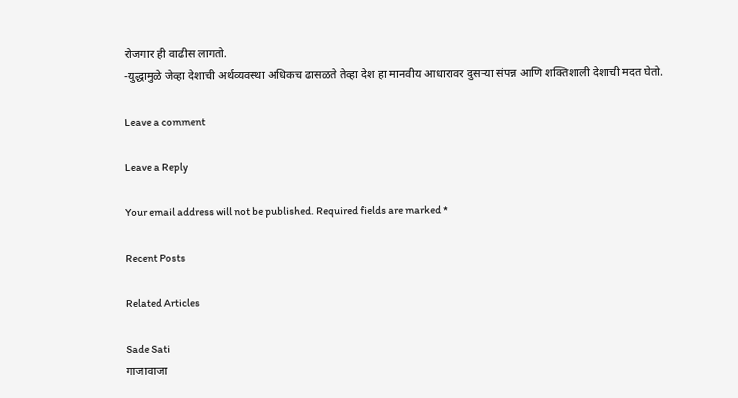रोजगार ही वाढीस लागतो.
-युद्धामुळे जेव्हा देशाची अर्थव्यवस्था अधिकच ढासळते तेव्हा देश हा मानवीय आधारावर दुसऱ्या संपन्न आणि शक्तिशाली देशाची मदत घेतो.

Leave a comment

Leave a Reply

Your email address will not be published. Required fields are marked *

Recent Posts

Related Articles

Sade Sati
गाजावाजा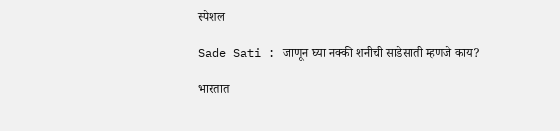स्पेशल

Sade Sati : जाणून घ्या नक्की शनीची साडेसाती म्हणजे काय?

भारतात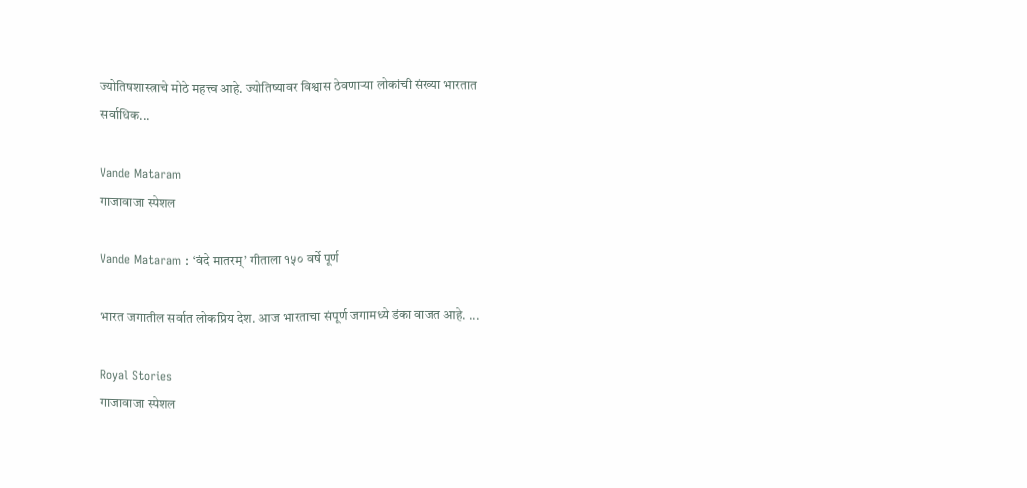ज्योतिषशास्त्राचे मोठे महत्त्व आहे. ज्योतिष्यावर विश्वास ठेवणाऱ्या लोकांची संख्या भारतात सर्वाधिक...

Vande Mataram
गाजावाजा स्पेशल

Vande Mataram : ‘वंदे मातरम्’ गीताला १५० वर्षे पूर्ण

भारत जगातील सर्वात लोकप्रिय देश. आज भारताचा संपूर्ण जगामध्ये डंका वाजत आहे. ...

Royal Stories
गाजावाजा स्पेशल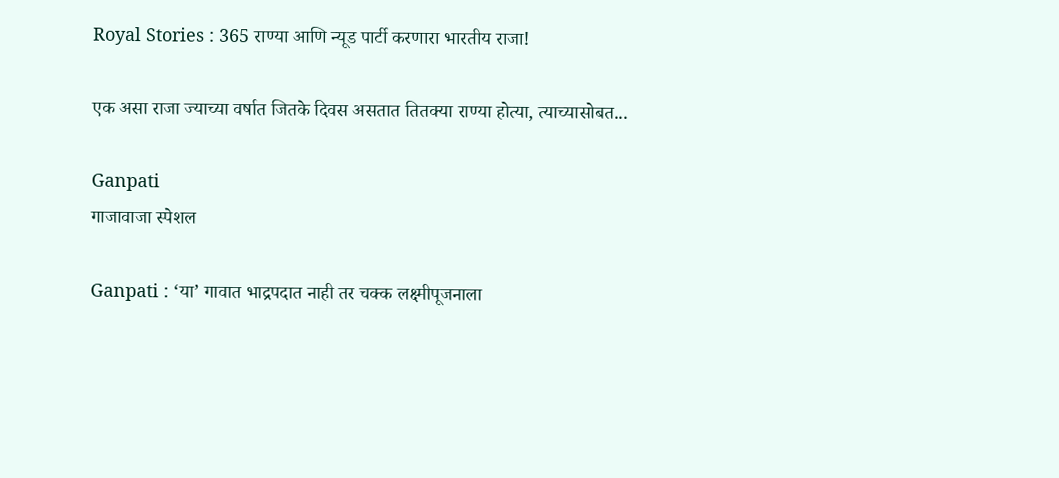Royal Stories : 365 राण्या आणि न्यूड पार्टी करणारा भारतीय राजा!

एक असा राजा ज्याच्या वर्षात जितके दिवस असतात तितक्या राण्या होत्या, त्याच्यासोबत...

Ganpati
गाजावाजा स्पेशल

Ganpati : ‘या’ गावात भाद्रपदात नाही तर चक्क लक्ष्मीपूजनाला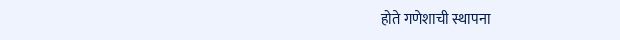होते गणेशाची स्थापना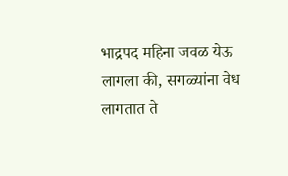भाद्रपद महिना जवळ येऊ लागला की, सगळ्यांना वेध लागतात ते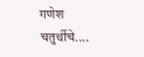गणेश चतुर्थीचे....